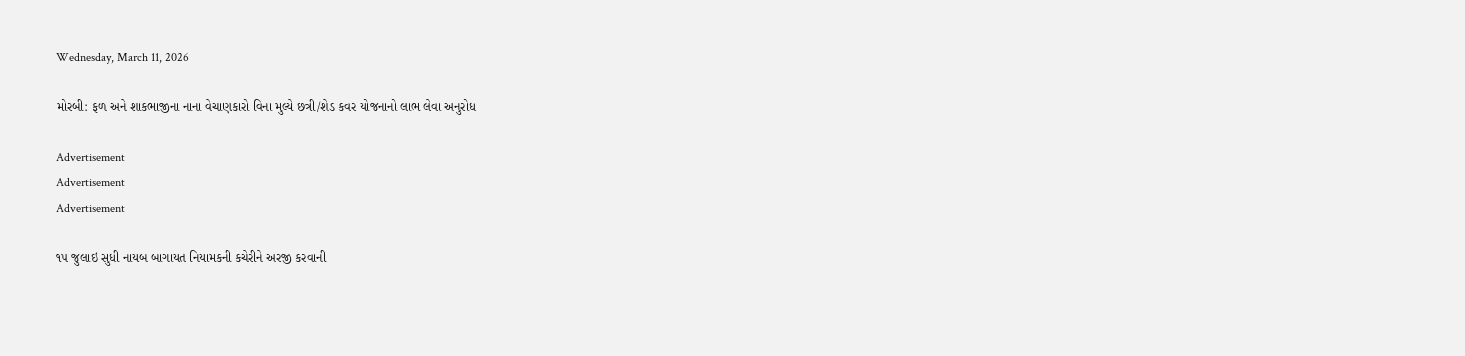Wednesday, March 11, 2026

મોરબી: ફળ અને શાકભાજીના નાના વેચાણકારો વિના મુલ્યે છત્રી/શેડ કવર યોજનાનો લાભ લેવા અનુરોધ

Advertisement
Advertisement
Advertisement

૧૫ જુલાઇ સુધી નાયબ બાગાયત નિયામકની કચેરીને અરજી કરવાની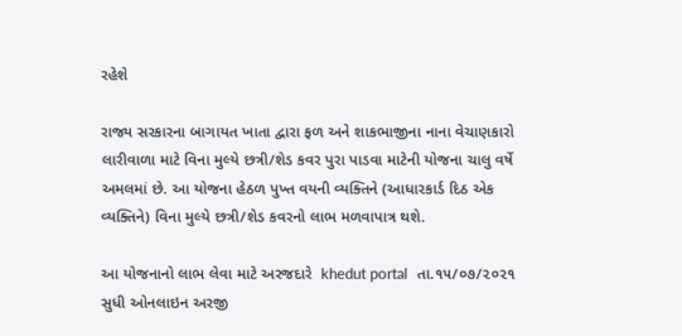રહેશે

રાજ્ય સરકારના બાગાયત ખાતા દ્વારા ફળ અને શાકભાજીના નાના વેચાણકારો લારીવાળા માટે વિના મુલ્યે છત્રી/શેડ કવર પુરા પાડવા માટેની યોજના ચાલુ વર્ષે અમલમાં છે. આ યોજના હેઠળ પુખ્ત વયની વ્યક્તિને (આધારકાર્ડ દિઠ એક વ્યક્તિને) વિના મુલ્યે છત્રી/શેડ કવરનો લાભ મળવાપાત્ર થશે.

આ યોજનાનો લાભ લેવા માટે અરજદારે  khedut portal  તા.૧૫/૦૭/૨૦૨૧ સુધી ઓનલાઇન અરજી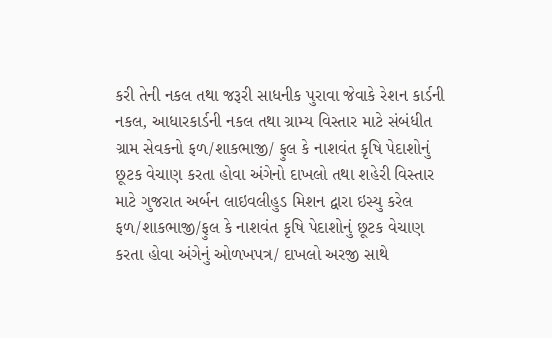કરી તેની નકલ તથા જરૂરી સાધનીક પુરાવા જેવાકે રેશન કાર્ડની નકલ, આધારકાર્ડની નકલ તથા ગ્રામ્ય વિસ્તાર માટે સંબંધીત ગ્રામ સેવકનો ફળ/શાકભાજી/ ફુલ કે નાશવંત કૃષિ પેદાશોનું છૂટક વેચાણ કરતા હોવા અંગેનો દાખલો તથા શહેરી વિસ્તાર માટે ગુજરાત અર્બન લાઇવલીહુડ મિશન દ્વારા ઇસ્યુ કરેલ ફળ/શાકભાજી/ફુલ કે નાશવંત કૃષિ પેદાશોનું છૂટક વેચાણ કરતા હોવા અંગેનું ઓળખપત્ર/ દાખલો અરજી સાથે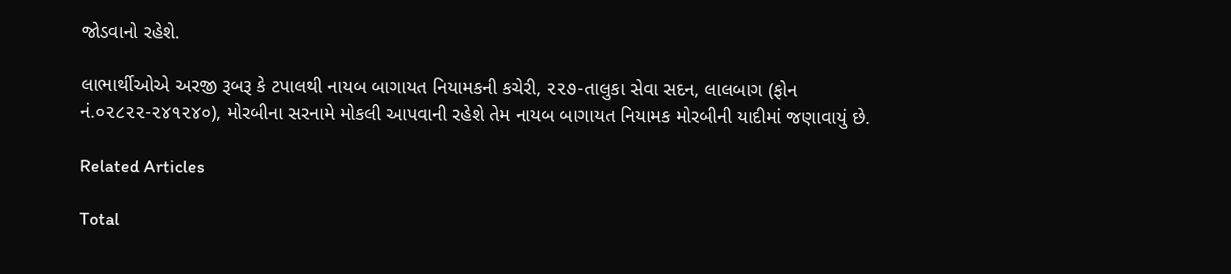જોડવાનો રહેશે.

લાભાર્થીઓએ અરજી રૂબરૂ કે ટપાલથી નાયબ બાગાયત નિયામકની કચેરી, ૨૨૭-તાલુકા સેવા સદન, લાલબાગ (ફોન નં.૦૨૮૨૨-૨૪૧૨૪૦), મોરબીના સરનામે મોકલી આપવાની રહેશે તેમ નાયબ બાગાયત નિયામક મોરબીની યાદીમાં જણાવાયું છે.

Related Articles

Total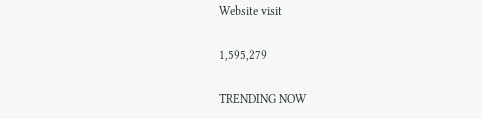Website visit

1,595,279

TRENDING NOW